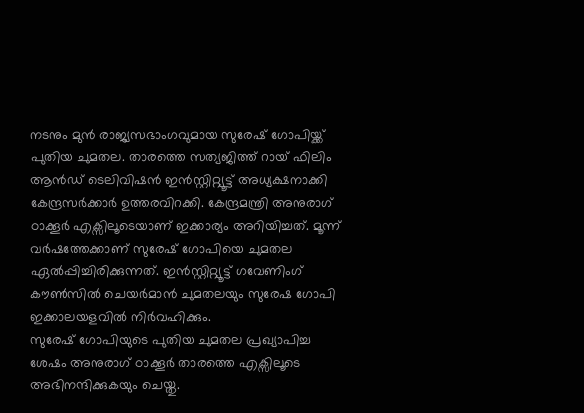നടനും മുൻ രാജ്യസഭാംഗവുമായ സുരേഷ് ഗോപിയ്ക്ക് പുതിയ ചുമതല. താരത്തെ സത്യജിത്ത് റായ് ഫിലിം ആൻഡ് ടെലിവിഷൻ ഇൻസ്റ്റിറ്റ്യൂട്ട് അധ്യക്ഷനാക്കി കേന്ദ്രസർക്കാർ ഉത്തരവിറക്കി. കേന്ദ്രമന്ത്രി അനുരാഗ് ഠാക്കൂർ എക്സിലൂടെയാണ് ഇക്കാര്യം അറിയിച്ചത്. മൂന്ന് വർഷത്തേക്കാണ് സുരേഷ് ഗോപിയെ ചുമതല ഏൽപ്പിച്ചിരിക്കുന്നത്. ഇൻസ്റ്റിറ്റ്യൂട്ട് ഗവേണിംഗ് കൗൺസിൽ ചെയർമാൻ ചുമതലയും സുരേഷ ഗോപി ഇക്കാലയളവിൽ നിർവഹിക്കും.
സുരേഷ് ഗോപിയുടെ പുതിയ ചുമതല പ്രഖ്യാപിച്ച ശേഷം അനുരാഗ് ഠാക്കൂർ താരത്തെ എക്സിലൂടെ അഭിനന്ദിക്കുകയും ചെയ്തു.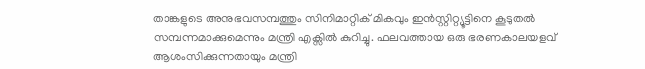താങ്കളുടെ അനുഭവസമ്പത്തും സിനിമാറ്റിക് മികവും ഇൻസ്റ്റിറ്റ്യൂട്ടിനെ കൂടുതൽ സമ്പന്നമാക്കുമെന്നും മന്ത്രി എക്സിൽ കുറിച്ചു. ഫലവത്തായ ഒരു ഭരണകാലയളവ് ആശംസിക്കുന്നതായും മന്ത്രി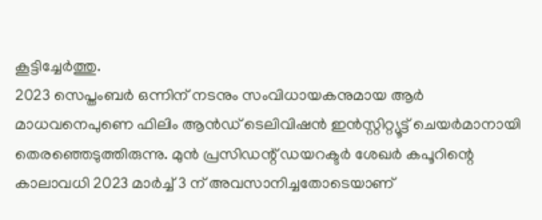കൂട്ടിച്ചേർത്തു.
2023 സെപ്തംബർ ഒന്നിന് നടനും സംവിധായകനുമായ ആർ മാധവനെപുണെ ഫിലിം ആൻഡ് ടെലിവിഷൻ ഇൻസ്റ്റിറ്റ്യൂട്ട് ചെയർമാനായി തെരഞ്ഞെടുത്തിരുന്നു. മുൻ പ്രസിഡന്റ് ഡയറക്ടർ ശേഖർ കപൂറിന്റെ കാലാവധി 2023 മാർച്ച് 3 ന് അവസാനിച്ചതോടെയാണ്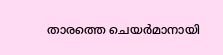താരത്തെ ചെയർമാനായി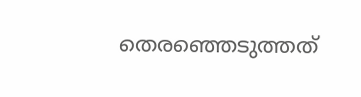തെരഞ്ഞെടുത്തത്